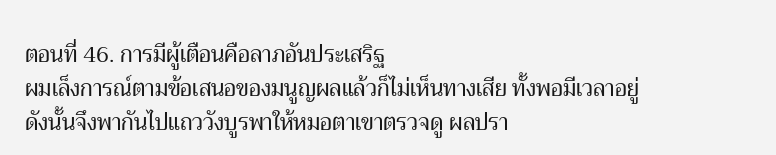ตอนที่ 46. การมีผู้เตือนคือลาภอันประเสริฐ
ผมเล็งการณ์ตามข้อเสนอของมนูญผลแล้วก็ไม่เห็นทางเสีย ทั้งพอมีเวลาอยู่ ดังนั้นจึงพากันไปแถววังบูรพาให้หมอตาเขาตรวจดู ผลปรา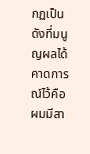กฏเป็นดังที่มนูญผลได้คาดการณ์ไว้คือผมมีสา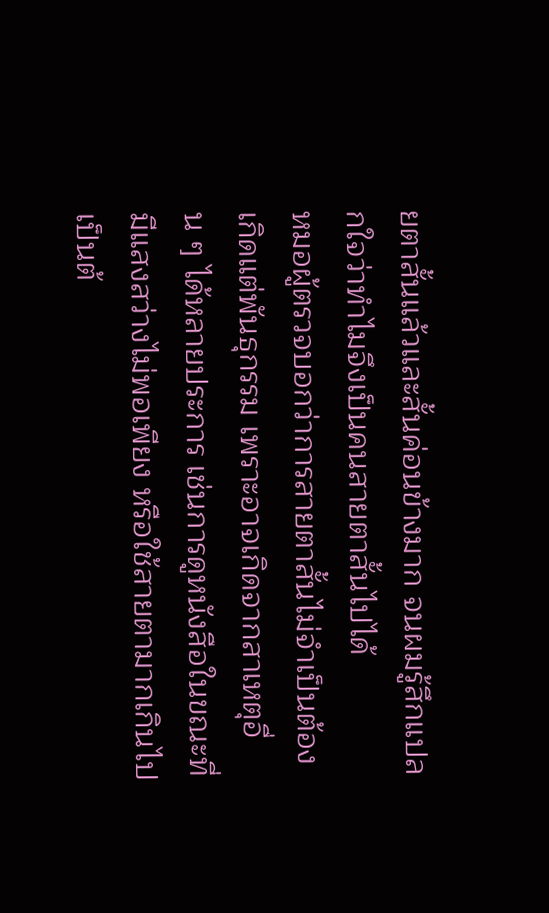ยตาสั้นแล้วและสั้นค่อนข้างมาก จนผมรู้สึกแปลกใจว่าทำไมจึงเป็นคนสายตาสั้นไปได้
หมอผู้ตรวจบอกว่าการสายตาสั้นไม่จำเป็นต้องเกิดแต่พันธุกรรม เพราะอาจเกิดจากสาเหตุอื่น ๆ ได้หลายประการ เช่นการดูหนังสือในขณะที่มีแสงสว่างไม่พอเพียง หรือใช้สายตามากเกินไป เป็นต้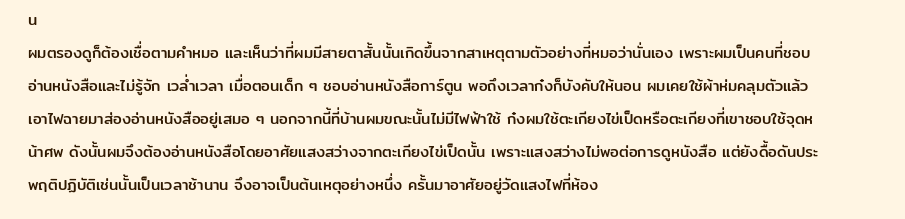น
ผมตรองดูก็ต้องเชื่อตามคำหมอ และเห็นว่าที่ผมมีสายตาสั้นนั้นเกิดขึ้นจากสาเหตุตามตัวอย่างที่หมอว่านั่นเอง เพราะผมเป็นคนที่ชอบอ่านหนังสือและไม่รู้จัก เวล่ำเวลา เมื่อตอนเด็ก ๆ ชอบอ่านหนังสือการ์ตูน พอถึงเวลาก๋งก็บังคับให้นอน ผมเคยใช้ผ้าห่มคลุมตัวแล้วเอาไฟฉายมาส่องอ่านหนังสืออยู่เสมอ ๆ นอกจากนี้ที่บ้านผมขณะนั้นไม่มีไฟฟ้าใช้ ก๋งผมใช้ตะเกียงไข่เป็ดหรือตะเกียงที่เขาชอบใช้จุดหน้าศพ ดังนั้นผมจึงต้องอ่านหนังสือโดยอาศัยแสงสว่างจากตะเกียงไข่เป็ดนั้น เพราะแสงสว่างไม่พอต่อการดูหนังสือ แต่ยังดื้อดันประพฤติปฏิบัติเช่นนั้นเป็นเวลาช้านาน จึงอาจเป็นต้นเหตุอย่างหนึ่ง ครั้นมาอาศัยอยู่วัดแสงไฟที่ห้อง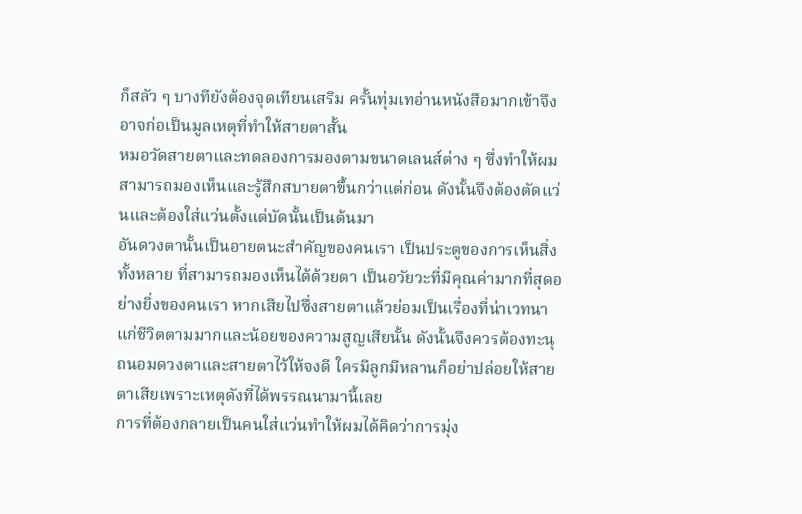ก็สลัว ๆ บางทียังต้องจุดเทียนเสริม ครั้นทุ่มเทอ่านหนังสือมากเข้าจึงอาจก่อเป็นมูลเหตุที่ทำให้สายตาสั้น
หมอวัดสายตาและทดลองการมองตามขนาดเลนส์ต่าง ๆ ซึ่งทำให้ผมสามารถมองเห็นและรู้สึกสบายตาขึ้นกว่าแต่ก่อน ดังนั้นจึงต้องตัดแว่นและต้องใส่แว่นตั้งแต่บัดนั้นเป็นต้นมา
อันดวงตานั้นเป็นอายตนะสำคัญของคนเรา เป็นประตูของการเห็นสิ่งทั้งหลาย ที่สามารถมองเห็นได้ด้วยตา เป็นอวัยวะที่มีคุณค่ามากที่สุดอย่างยิ่งของคนเรา หากเสียไปซึ่งสายตาแล้วย่อมเป็นเรื่องที่น่าเวทนาแก่ชีวิตตามมากและน้อยของความสูญเสียนั้น ดังนั้นจึงควรต้องทะนุถนอมดวงตาและสายตาไว้ให้จงดี ใครมีลูกมีหลานก็อย่าปล่อยให้สายตาเสียเพราะเหตุดังที่ได้พรรณนามานี้เลย
การที่ต้องกลายเป็นคนใส่แว่นทำให้ผมได้คิดว่าการมุ่ง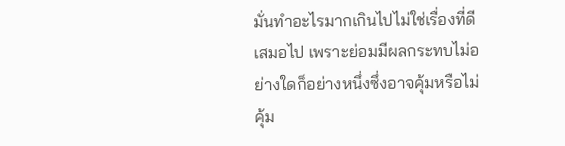มั่นทำอะไรมากเกินไปไม่ใช่เรื่องที่ดีเสมอไป เพราะย่อมมีผลกระทบไม่อย่างใดก็อย่างหนึ่งซึ่งอาจคุ้มหรือไม่คุ้ม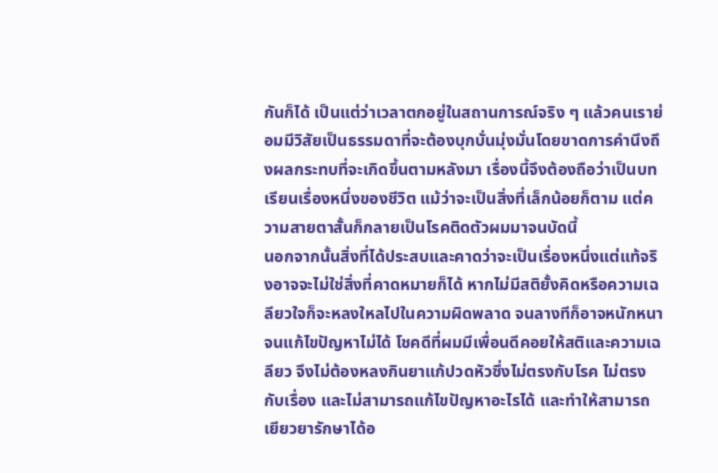กันก็ได้ เป็นแต่ว่าเวลาตกอยู่ในสถานการณ์จริง ๆ แล้วคนเราย่อมมีวิสัยเป็นธรรมดาที่จะต้องบุกบั่นมุ่งมั่นโดยขาดการคำนึงถึงผลกระทบที่จะเกิดขึ้นตามหลังมา เรื่องนี้จึงต้องถือว่าเป็นบทเรียนเรื่องหนึ่งของชีวิต แม้ว่าจะเป็นสิ่งที่เล็กน้อยก็ตาม แต่ความสายตาสั้นก็กลายเป็นโรคติดตัวผมมาจนบัดนี้
นอกจากนั้นสิ่งที่ได้ประสบและคาดว่าจะเป็นเรื่องหนึ่งแต่แท้จริงอาจจะไม่ใช่สิ่งที่คาดหมายก็ได้ หากไม่มีสติยั้งคิดหรือความเฉลียวใจก็จะหลงใหลไปในความผิดพลาด จนลางทีก็อาจหนักหนาจนแก้ไขปัญหาไม่ได้ โชคดีที่ผมมีเพื่อนดีคอยให้สติและความเฉลียว จึงไม่ต้องหลงกินยาแก้ปวดหัวซึ่งไม่ตรงกับโรค ไม่ตรงกับเรื่อง และไม่สามารถแก้ไขปัญหาอะไรได้ และทำให้สามารถเยียวยารักษาได้อ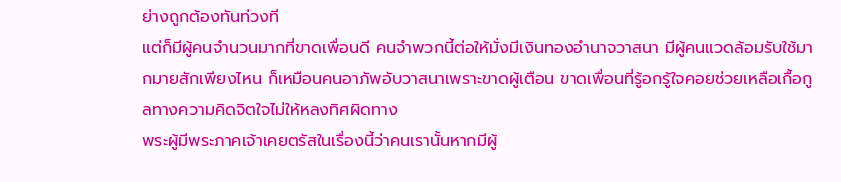ย่างถูกต้องทันท่วงที
แต่ก็มีผู้คนจำนวนมากที่ขาดเพื่อนดี คนจำพวกนี้ต่อให้มั่งมีเงินทองอำนาจวาสนา มีผู้คนแวดล้อมรับใช้มากมายสักเพียงไหน ก็เหมือนคนอาภัพอับวาสนาเพราะขาดผู้เตือน ขาดเพื่อนที่รู้อกรู้ใจคอยช่วยเหลือเกื้อกูลทางความคิดจิตใจไม่ให้หลงทิศผิดทาง
พระผู้มีพระภาคเจ้าเคยตรัสในเรื่องนี้ว่าคนเรานั้นหากมีผู้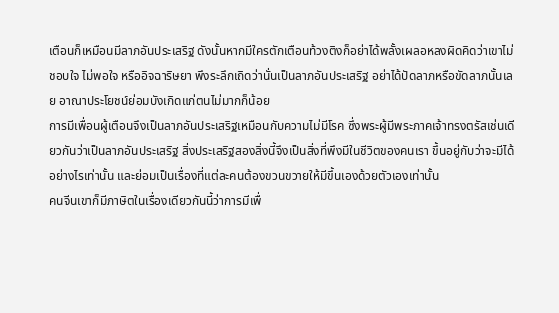เตือนก็เหมือนมีลาภอันประเสริฐ ดังนั้นหากมีใครตักเตือนท้วงติงก็อย่าได้พลั้งเผลอหลงผิดคิดว่าเขาไม่ชอบใจ ไม่พอใจ หรืออิจฉาริษยา พึงระลึกเถิดว่านั่นเป็นลาภอันประเสริฐ อย่าได้ปัดลาภหรือขัดลาภนั้นเลย อาณาประโยชน์ย่อมบังเกิดแก่ตนไม่มากก็น้อย
การมีเพื่อนผู้เตือนจึงเป็นลาภอันประเสริฐเหมือนกับความไม่มีโรค ซึ่งพระผู้มีพระภาคเจ้าทรงตรัสเช่นเดียวกันว่าเป็นลาภอันประเสริฐ สิ่งประเสริฐสองสิ่งนี้จึงเป็นสิ่งที่พึงมีในชีวิตของคนเรา ขึ้นอยู่กับว่าจะมีได้อย่างไรเท่านั้น และย่อมเป็นเรื่องที่แต่ละคนต้องขวนขวายให้มีขึ้นเองด้วยตัวเองเท่านั้น
คนจีนเขาก็มีภาษิตในเรื่องเดียวกันนี้ว่าการมีเพื่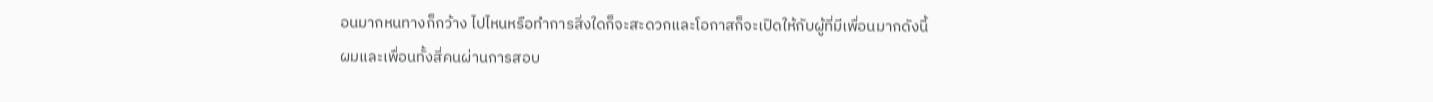อนมากหนทางก็กว้าง ไปไหนหรือทำการสิ่งใดก็จะสะดวกและโอกาสก็จะเปิดให้กับผู้ที่มีเพื่อนมากดังนี้
ผมและเพื่อนทั้งสี่คนผ่านการสอบ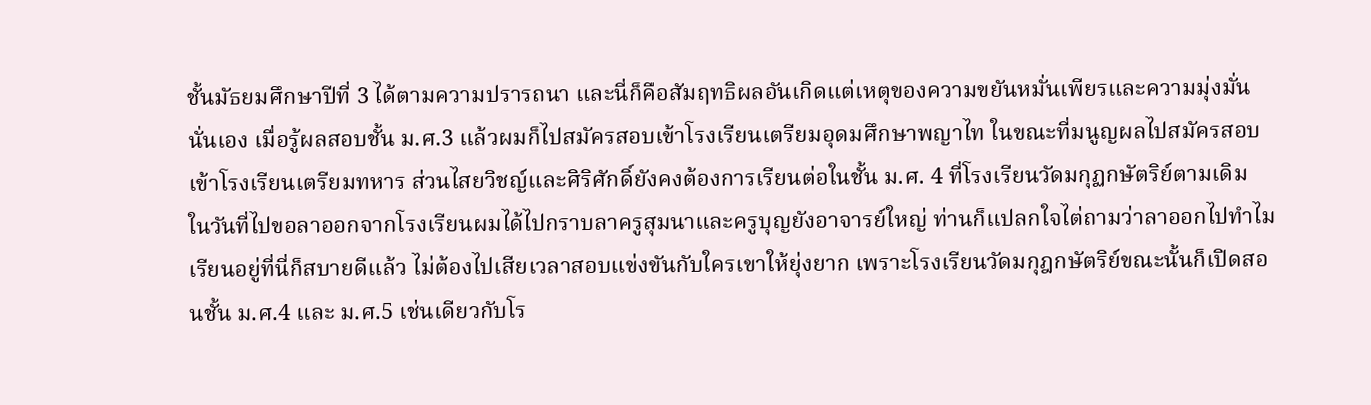ชั้นมัธยมศึกษาปีที่ 3 ได้ตามความปรารถนา และนี่ก็คือสัมฤทธิผลอันเกิดแต่เหตุของความขยันหมั่นเพียรและความมุ่งมั่นนั่นเอง เมื่อรู้ผลสอบชั้น ม.ศ.3 แล้วผมก็ไปสมัครสอบเข้าโรงเรียนเตรียมอุดมศึกษาพญาไท ในขณะที่มนูญผลไปสมัครสอบเข้าโรงเรียนเตรียมทหาร ส่วนไสยวิชญ์และศิริศักดิ์ยังคงต้องการเรียนต่อในชั้น ม.ศ. 4 ที่โรงเรียนวัดมกุฏกษัตริย์ตามเดิม
ในวันที่ไปขอลาออกจากโรงเรียนผมได้ไปกราบลาครูสุมนาและครูบุญยังอาจารย์ใหญ่ ท่านก็แปลกใจไต่ถามว่าลาออกไปทำไม เรียนอยู่ที่นี่ก็สบายดีแล้ว ไม่ต้องไปเสียเวลาสอบแข่งขันกับใครเขาให้ยุ่งยาก เพราะโรงเรียนวัดมกุฎกษัตริย์ขณะนั้นก็เปิดสอนชั้น ม.ศ.4 และ ม.ศ.5 เช่นเดียวกับโร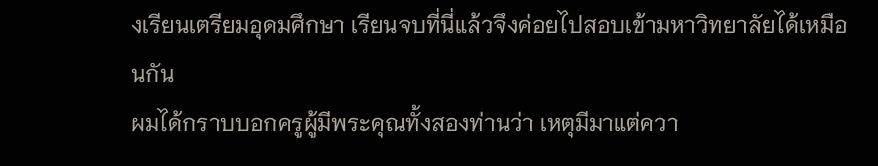งเรียนเตรียมอุดมศึกษา เรียนจบที่นี่แล้วจึงค่อยไปสอบเข้ามหาวิทยาลัยได้เหมือนกัน
ผมได้กราบบอกครูผู้มีพระคุณทั้งสองท่านว่า เหตุมีมาแต่ควา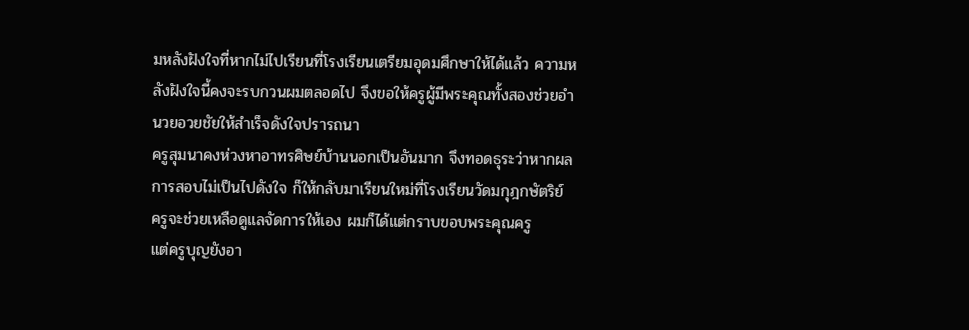มหลังฝังใจที่หากไม่ไปเรียนที่โรงเรียนเตรียมอุดมศึกษาให้ได้แล้ว ความหลังฝังใจนี้คงจะรบกวนผมตลอดไป จึงขอให้ครูผู้มีพระคุณทั้งสองช่วยอำนวยอวยชัยให้สำเร็จดังใจปรารถนา
ครูสุมนาคงห่วงหาอาทรศิษย์บ้านนอกเป็นอันมาก จึงทอดธุระว่าหากผลการสอบไม่เป็นไปดังใจ ก็ให้กลับมาเรียนใหม่ที่โรงเรียนวัดมกุฎกษัตริย์ ครูจะช่วยเหลือดูแลจัดการให้เอง ผมก็ได้แต่กราบขอบพระคุณครู
แต่ครูบุญยังอา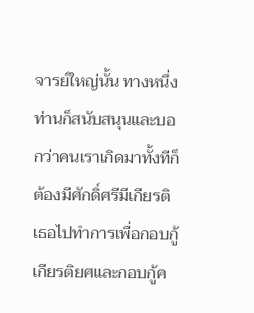จารย์ใหญ่นั้น ทางหนึ่งท่านก็สนับสนุนและบอกว่าคนเราเกิดมาทั้งทีก็ต้องมีศักดิ์ศรีมีเกียรติ เธอไปทำการเพื่อกอบกู้เกียรติยศและกอบกู้ค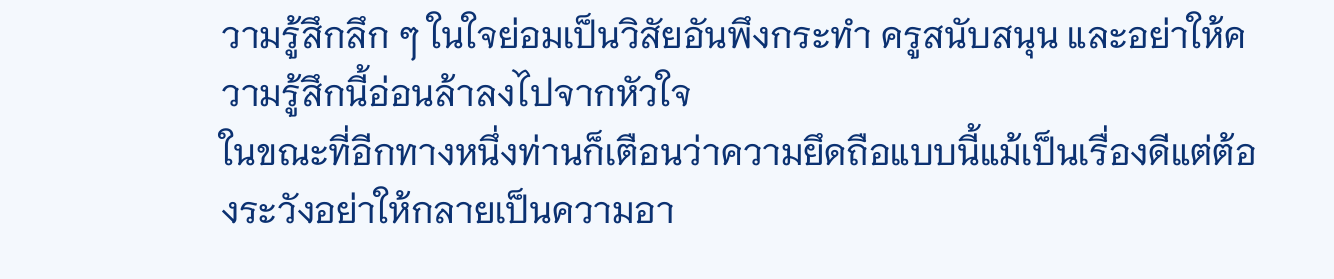วามรู้สึกลึก ๆ ในใจย่อมเป็นวิสัยอันพึงกระทำ ครูสนับสนุน และอย่าให้ความรู้สึกนี้อ่อนล้าลงไปจากหัวใจ
ในขณะที่อีกทางหนึ่งท่านก็เตือนว่าความยึดถือแบบนี้แม้เป็นเรื่องดีแต่ต้องระวังอย่าให้กลายเป็นความอา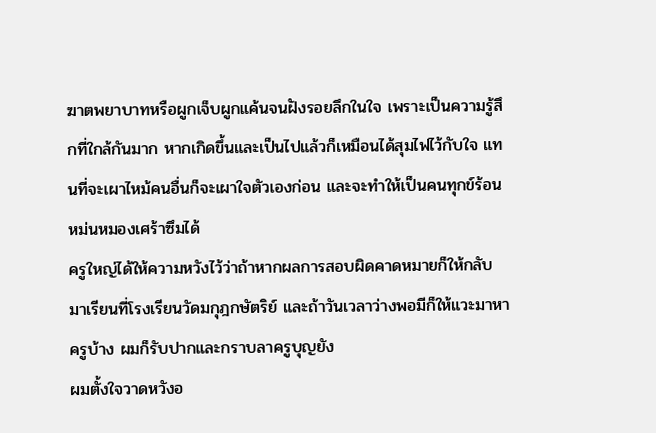ฆาตพยาบาทหรือผูกเจ็บผูกแค้นจนฝังรอยลึกในใจ เพราะเป็นความรู้สึกที่ใกล้กันมาก หากเกิดขึ้นและเป็นไปแล้วก็เหมือนได้สุมไฟไว้กับใจ แทนที่จะเผาไหม้คนอื่นก็จะเผาใจตัวเองก่อน และจะทำให้เป็นคนทุกข์ร้อนหม่นหมองเศร้าซึมได้
ครูใหญ่ได้ให้ความหวังไว้ว่าถ้าหากผลการสอบผิดคาดหมายก็ให้กลับมาเรียนที่โรงเรียนวัดมกุฎกษัตริย์ และถ้าวันเวลาว่างพอมีก็ให้แวะมาหาครูบ้าง ผมก็รับปากและกราบลาครูบุญยัง
ผมตั้งใจวาดหวังอ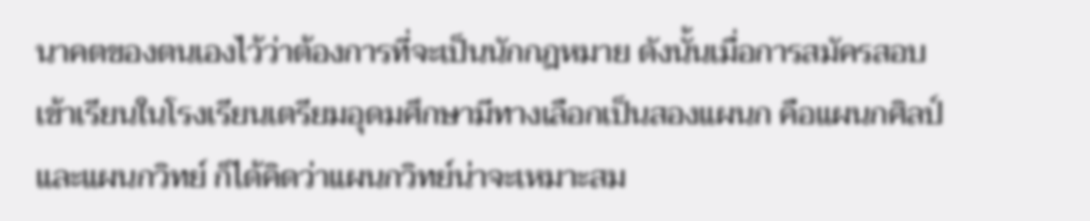นาคตของตนเองไว้ว่าต้องการที่จะเป็นนักกฎหมาย ดังนั้นเมื่อการสมัครสอบเข้าเรียนในโรงเรียนเตรียมอุดมศึกษามีทางเลือกเป็นสองแผนก คือแผนกศิลป์และแผนกวิทย์ ก็ได้คิดว่าแผนกวิทย์น่าจะเหมาะสม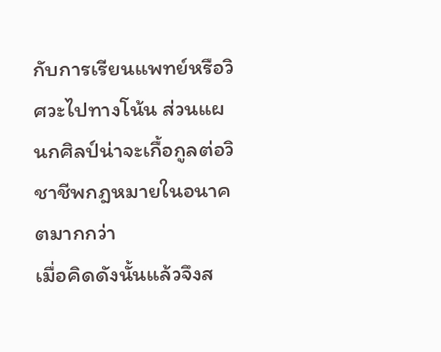กับการเรียนแพทย์หรือวิศวะไปทางโน้น ส่วนแผนกศิลป์น่าจะเกื้อกูลต่อวิชาชีพกฎหมายในอนาคตมากกว่า
เมื่อคิดดังนั้นแล้วจึงส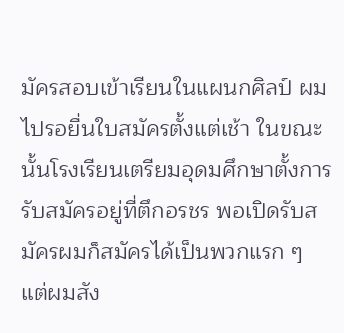มัครสอบเข้าเรียนในแผนกศิลป์ ผมไปรอยื่นใบสมัครตั้งแต่เช้า ในขณะนั้นโรงเรียนเตรียมอุดมศึกษาตั้งการรับสมัครอยู่ที่ตึกอรชร พอเปิดรับสมัครผมก็สมัครได้เป็นพวกแรก ๆ แต่ผมสัง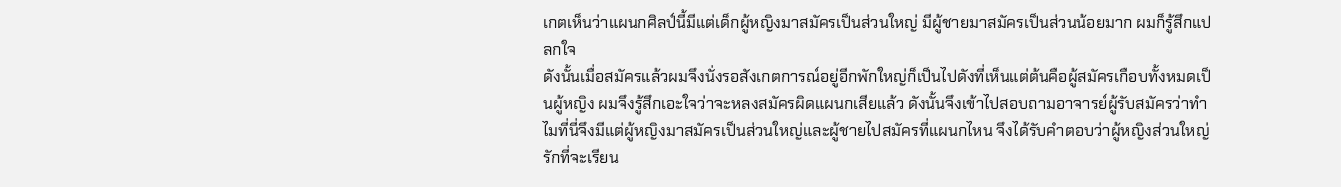เกตเห็นว่าแผนกศิลป์นี้มีแต่เด็กผู้หญิงมาสมัครเป็นส่วนใหญ่ มีผู้ชายมาสมัครเป็นส่วนน้อยมาก ผมก็รู้สึกแปลกใจ
ดังนั้นเมื่อสมัครแล้วผมจึงนั่งรอสังเกตการณ์อยู่อีกพักใหญ่ก็เป็นไปดังที่เห็นแต่ต้นคือผู้สมัครเกือบทั้งหมดเป็นผู้หญิง ผมจึงรู้สึกเอะใจว่าจะหลงสมัครผิดแผนกเสียแล้ว ดังนั้นจึงเข้าไปสอบถามอาจารย์ผู้รับสมัครว่าทำไมที่นี่จึงมีแต่ผู้หญิงมาสมัครเป็นส่วนใหญ่และผู้ชายไปสมัครที่แผนกไหน จึงได้รับคำตอบว่าผู้หญิงส่วนใหญ่รักที่จะเรียน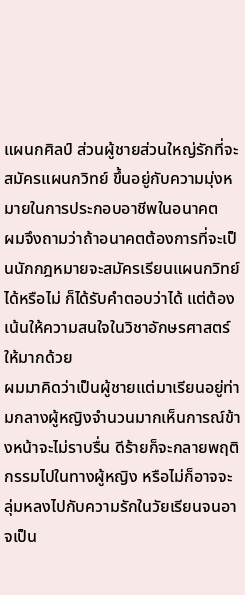แผนกศิลป์ ส่วนผู้ชายส่วนใหญ่รักที่จะสมัครแผนกวิทย์ ขึ้นอยู่กับความมุ่งหมายในการประกอบอาชีพในอนาคต
ผมจึงถามว่าถ้าอนาคตต้องการที่จะเป็นนักกฎหมายจะสมัครเรียนแผนกวิทย์ได้หรือไม่ ก็ได้รับคำตอบว่าได้ แต่ต้องเน้นให้ความสนใจในวิชาอักษรศาสตร์ให้มากด้วย
ผมมาคิดว่าเป็นผู้ชายแต่มาเรียนอยู่ท่ามกลางผู้หญิงจำนวนมากเห็นการณ์ข้างหน้าจะไม่ราบรื่น ดีร้ายก็จะกลายพฤติกรรมไปในทางผู้หญิง หรือไม่ก็อาจจะลุ่มหลงไปกับความรักในวัยเรียนจนอาจเป็น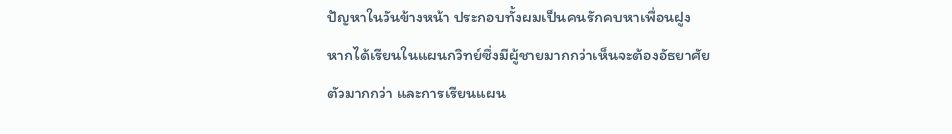ปัญหาในวันข้างหน้า ประกอบทั้งผมเป็นคนรักคบหาเพื่อนฝูง หากได้เรียนในแผนกวิทย์ซึ่งมีผู้ชายมากกว่าเห็นจะต้องอัธยาศัยตัวมากกว่า และการเรียนแผน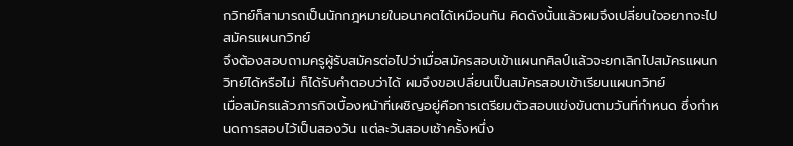กวิทย์ก็สามารถเป็นนักกฎหมายในอนาคตได้เหมือนกัน คิดดังนั้นแล้วผมจึงเปลี่ยนใจอยากจะไปสมัครแผนกวิทย์
จึงต้องสอบถามครูผู้รับสมัครต่อไปว่าเมื่อสมัครสอบเข้าแผนกศิลป์แล้วจะยกเลิกไปสมัครแผนกวิทย์ได้หรือไม่ ก็ได้รับคำตอบว่าได้ ผมจึงขอเปลี่ยนเป็นสมัครสอบเข้าเรียนแผนกวิทย์
เมื่อสมัครแล้วภารกิจเบื้องหน้าที่เผชิญอยู่คือการเตรียมตัวสอบแข่งขันตามวันที่กำหนด ซึ่งกำหนดการสอบไว้เป็นสองวัน แต่ละวันสอบเช้าครั้งหนึ่ง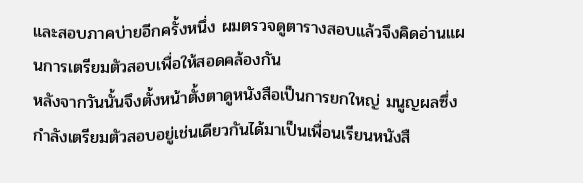และสอบภาคบ่ายอีกครั้งหนึ่ง ผมตรวจดูตารางสอบแล้วจึงคิดอ่านแผนการเตรียมตัวสอบเพื่อให้สอดคล้องกัน
หลังจากวันนั้นจึงตั้งหน้าตั้งตาดูหนังสือเป็นการยกใหญ่ มนูญผลซึ่งกำลังเตรียมตัวสอบอยู่เช่นเดียวกันได้มาเป็นเพื่อนเรียนหนังสื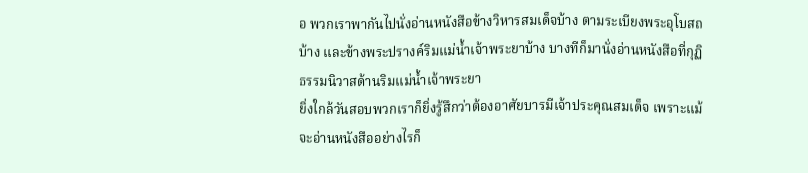อ พวกเราพากันไปนั่งอ่านหนังสือข้างวิหารสมเด็จบ้าง ตามระเบียงพระอุโบสถบ้าง และข้างพระปรางค์ริมแม่น้ำเจ้าพระยาบ้าง บางทีก็มานั่งอ่านหนังสือที่กุฏิธรรมนิวาสด้านริมแม่น้ำเจ้าพระยา
ยิ่งใกล้วันสอบพวกเราก็ยิ่งรู้สึกว่าต้องอาศัยบารมีเจ้าประคุณสมเด็จ เพราะแม้จะอ่านหนังสืออย่างไรก็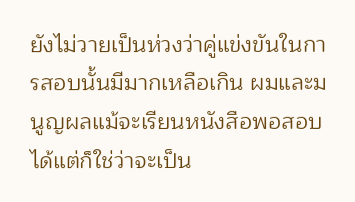ยังไม่วายเป็นห่วงว่าคู่แข่งขันในการสอบนั้นมีมากเหลือเกิน ผมและมนูญผลแม้จะเรียนหนังสือพอสอบได้แต่ก็ใช่ว่าจะเป็น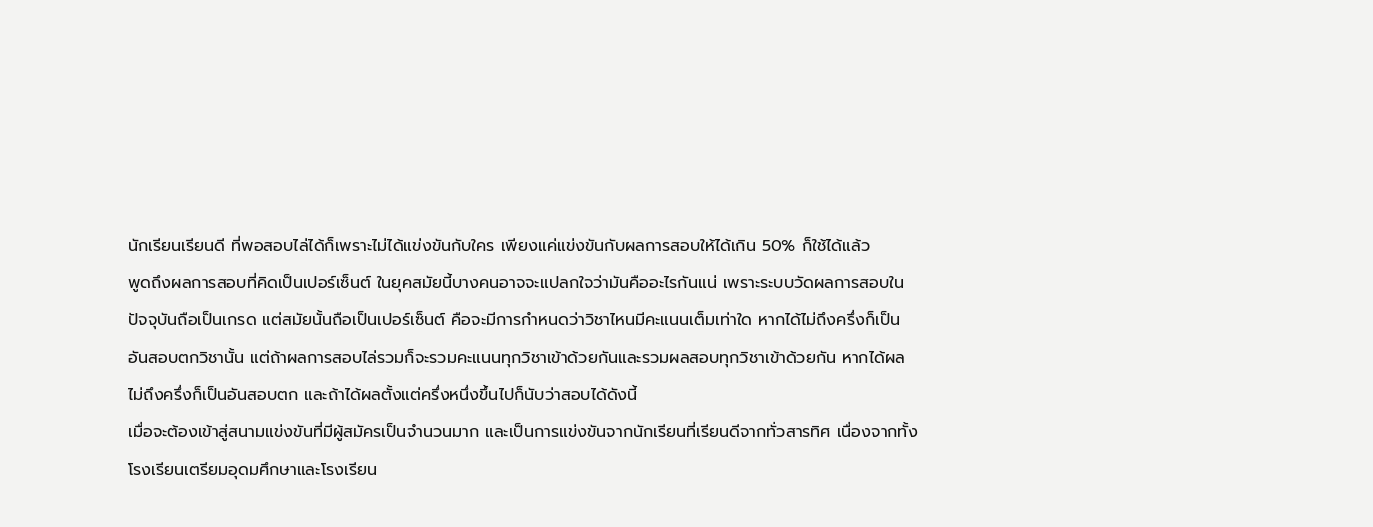นักเรียนเรียนดี ที่พอสอบไล่ได้ก็เพราะไม่ได้แข่งขันกับใคร เพียงแค่แข่งขันกับผลการสอบให้ได้เกิน 50% ก็ใช้ได้แล้ว
พูดถึงผลการสอบที่คิดเป็นเปอร์เซ็นต์ ในยุคสมัยนี้บางคนอาจจะแปลกใจว่ามันคืออะไรกันแน่ เพราะระบบวัดผลการสอบในปัจจุบันถือเป็นเกรด แต่สมัยนั้นถือเป็นเปอร์เซ็นต์ คือจะมีการกำหนดว่าวิชาไหนมีคะแนนเต็มเท่าใด หากได้ไม่ถึงครึ่งก็เป็นอันสอบตกวิชานั้น แต่ถ้าผลการสอบไล่รวมก็จะรวมคะแนนทุกวิชาเข้าด้วยกันและรวมผลสอบทุกวิชาเข้าด้วยกัน หากได้ผลไม่ถึงครึ่งก็เป็นอันสอบตก และถ้าได้ผลตั้งแต่ครึ่งหนึ่งขึ้นไปก็นับว่าสอบได้ดังนี้
เมื่อจะต้องเข้าสู่สนามแข่งขันที่มีผู้สมัครเป็นจำนวนมาก และเป็นการแข่งขันจากนักเรียนที่เรียนดีจากทั่วสารทิศ เนื่องจากทั้งโรงเรียนเตรียมอุดมศึกษาและโรงเรียน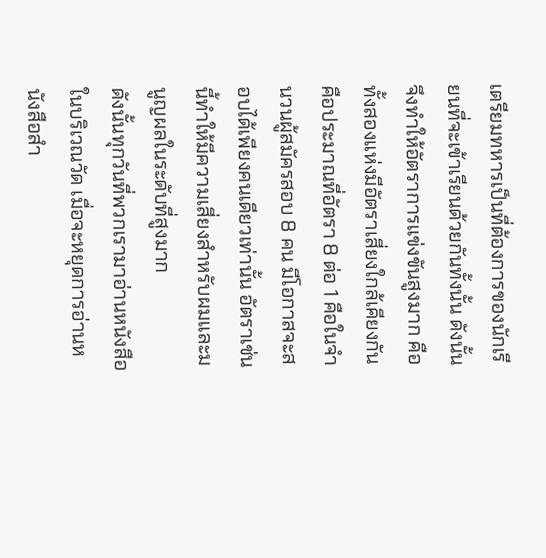เตรียมทหารเป็นที่ต้องการของนักเรียนที่จะเข้าเรียนด้วยกันทั้งนั้น ดังนั้นจึงทำให้อัตราการแข่งขันสูงมาก คือทั้งสองแห่งมีอัตราเสี่ยงใกล้เคียงกัน คือประมาณที่อัตรา 8 ต่อ 1 คือในจำนวนผู้สมัครสอบ 8 คน มีโอกาสจะสอบได้เพียงคนเดียวเท่านั้น อัตราเช่นนี้ทำให้มีความเสี่ยงสำหรับผมและมนูญผลในระดับที่สูงมาก
ดังนั้นทุกวันที่พวกเรามาอ่านหนังสือในบริเวณวัด เมื่อจะหยุดการอ่านหนังสือสำ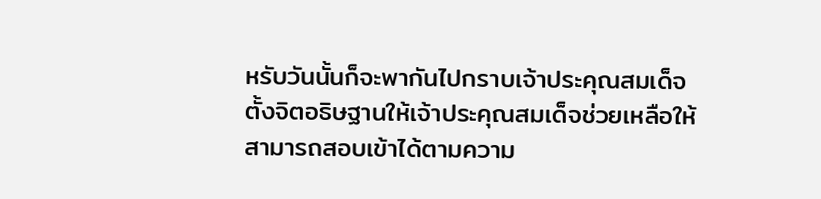หรับวันนั้นก็จะพากันไปกราบเจ้าประคุณสมเด็จ ตั้งจิตอธิษฐานให้เจ้าประคุณสมเด็จช่วยเหลือให้สามารถสอบเข้าได้ตามความ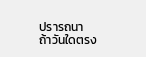ปรารถนา
ถ้าวันใดตรง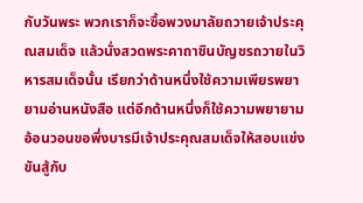กับวันพระ พวกเราก็จะซื้อพวงมาลัยถวายเจ้าประคุณสมเด็จ แล้วนั่งสวดพระคาถาชินบัญชรถวายในวิหารสมเด็จนั้น เรียกว่าด้านหนึ่งใช้ความเพียรพยายามอ่านหนังสือ แต่อีกด้านหนึ่งก็ใช้ความพยายามอ้อนวอนขอพึ่งบารมีเจ้าประคุณสมเด็จให้สอบแข่งขันสู้กับ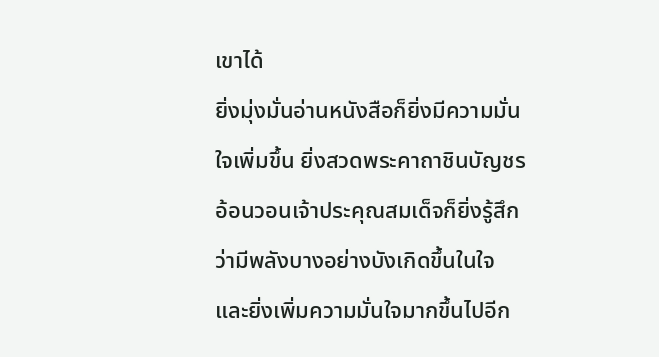เขาได้
ยิ่งมุ่งมั่นอ่านหนังสือก็ยิ่งมีความมั่นใจเพิ่มขึ้น ยิ่งสวดพระคาถาชินบัญชรอ้อนวอนเจ้าประคุณสมเด็จก็ยิ่งรู้สึกว่ามีพลังบางอย่างบังเกิดขึ้นในใจ และยิ่งเพิ่มความมั่นใจมากขึ้นไปอีก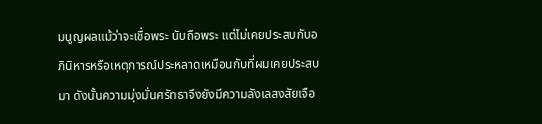มนูญผลแม้ว่าจะเชื่อพระ นับถือพระ แต่ไม่เคยประสบกับอภินิหารหรือเหตุการณ์ประหลาดเหมือนกับที่ผมเคยประสบมา ดังนั้นความมุ่งมั่นศรัทธาจึงยังมีความลังเลสงสัยเจือ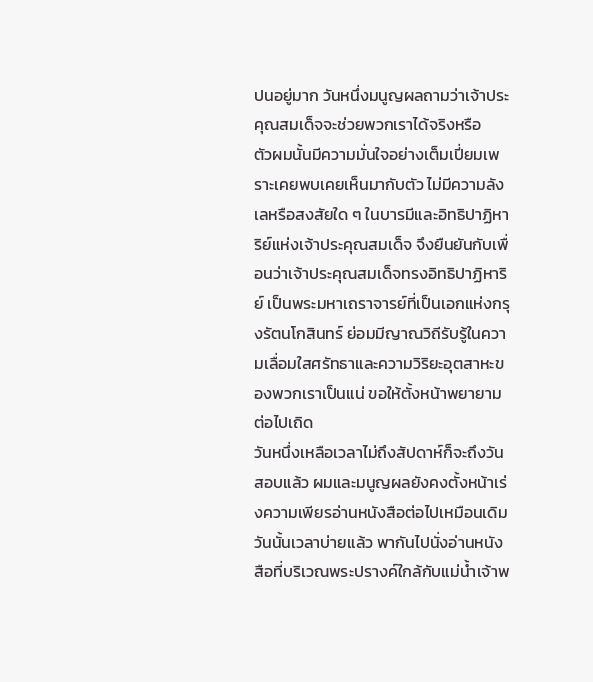ปนอยู่มาก วันหนึ่งมนูญผลถามว่าเจ้าประคุณสมเด็จจะช่วยพวกเราได้จริงหรือ
ตัวผมนั้นมีความมั่นใจอย่างเต็มเปี่ยมเพราะเคยพบเคยเห็นมากับตัว ไม่มีความลังเลหรือสงสัยใด ๆ ในบารมีและอิทธิปาฏิหาริย์แห่งเจ้าประคุณสมเด็จ จึงยืนยันกับเพื่อนว่าเจ้าประคุณสมเด็จทรงอิทธิปาฏิหาริย์ เป็นพระมหาเถราจารย์ที่เป็นเอกแห่งกรุงรัตนโกสินทร์ ย่อมมีญาณวิถีรับรู้ในความเลื่อมใสศรัทธาและความวิริยะอุตสาหะของพวกเราเป็นแน่ ขอให้ตั้งหน้าพยายามต่อไปเถิด
วันหนึ่งเหลือเวลาไม่ถึงสัปดาห์ก็จะถึงวันสอบแล้ว ผมและมนูญผลยังคงตั้งหน้าเร่งความเพียรอ่านหนังสือต่อไปเหมือนเดิม วันนั้นเวลาบ่ายแล้ว พากันไปนั่งอ่านหนังสือที่บริเวณพระปรางค์ใกล้กับแม่น้ำเจ้าพ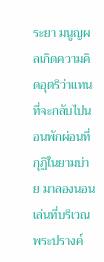ระยา มนูญผลเกิดความคิดอุตริว่าแทนที่จะกลับไปนอนพักผ่อนที่กุฏิในยามบ่าย มาลองนอนเล่นที่บริเวณพระปรางค์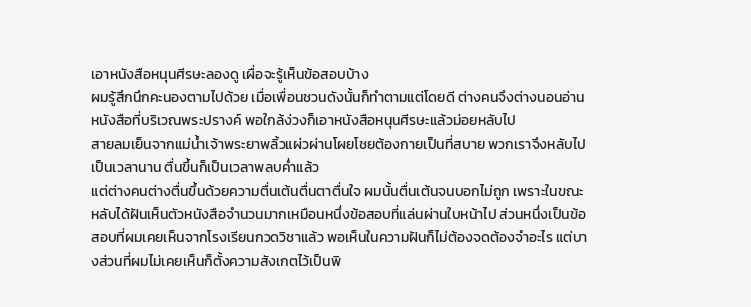เอาหนังสือหนุนศีรษะลองดู เผื่อจะรู้เห็นข้อสอบบ้าง
ผมรู้สึกนึกคะนองตามไปด้วย เมื่อเพื่อนชวนดังนั้นก็ทำตามแต่โดยดี ต่างคนจึงต่างนอนอ่านหนังสือที่บริเวณพระปรางค์ พอใกล้ง่วงก็เอาหนังสือหนุนศีรษะแล้วม่อยหลับไป
สายลมเย็นจากแม่น้ำเจ้าพระยาพลิ้วแผ่วผ่านโผยโชยต้องกายเป็นที่สบาย พวกเราจึงหลับไปเป็นเวลานาน ตื่นขึ้นก็เป็นเวลาพลบค่ำแล้ว
แต่ต่างคนต่างตื่นขึ้นด้วยความตื่นเต้นตื่นตาตื่นใจ ผมนั้นตื่นเต้นจนบอกไม่ถูก เพราะในขณะหลับได้ฝันเห็นตัวหนังสือจำนวนมากเหมือนหนึ่งข้อสอบที่แล่นผ่านใบหน้าไป ส่วนหนึ่งเป็นข้อสอบที่ผมเคยเห็นจากโรงเรียนกวดวิชาแล้ว พอเห็นในความฝันก็ไม่ต้องจดต้องจำอะไร แต่บางส่วนที่ผมไม่เคยเห็นก็ตั้งความสังเกตไว้เป็นพิ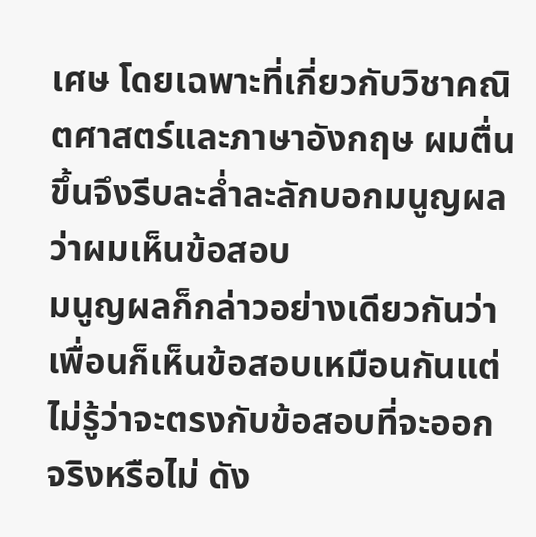เศษ โดยเฉพาะที่เกี่ยวกับวิชาคณิตศาสตร์และภาษาอังกฤษ ผมตื่นขึ้นจึงรีบละล่ำละลักบอกมนูญผลว่าผมเห็นข้อสอบ
มนูญผลก็กล่าวอย่างเดียวกันว่าเพื่อนก็เห็นข้อสอบเหมือนกันแต่ไม่รู้ว่าจะตรงกับข้อสอบที่จะออกจริงหรือไม่ ดัง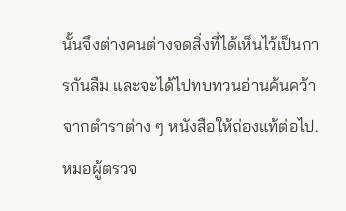นั้นจึงต่างคนต่างจดสิ่งที่ได้เห็นไว้เป็นการกันลืม และจะได้ไปทบทวนอ่านค้นคว้าจากตำราต่าง ๆ หนังสือให้ถ่องแท้ต่อไป.
หมอผู้ตรวจ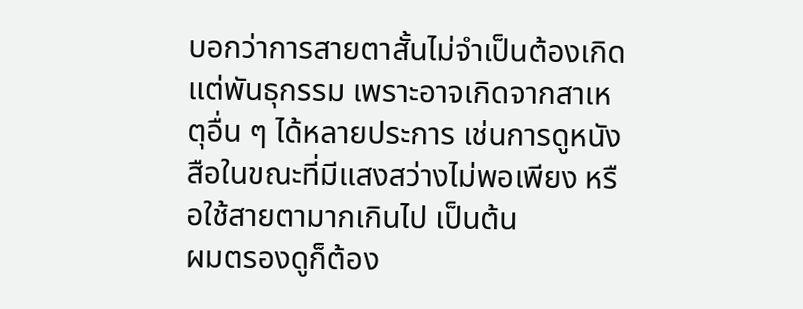บอกว่าการสายตาสั้นไม่จำเป็นต้องเกิดแต่พันธุกรรม เพราะอาจเกิดจากสาเหตุอื่น ๆ ได้หลายประการ เช่นการดูหนังสือในขณะที่มีแสงสว่างไม่พอเพียง หรือใช้สายตามากเกินไป เป็นต้น
ผมตรองดูก็ต้อง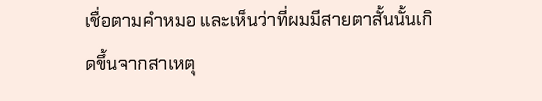เชื่อตามคำหมอ และเห็นว่าที่ผมมีสายตาสั้นนั้นเกิดขึ้นจากสาเหตุ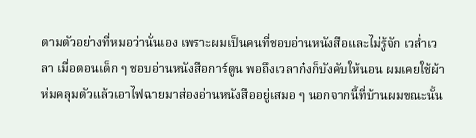ตามตัวอย่างที่หมอว่านั่นเอง เพราะผมเป็นคนที่ชอบอ่านหนังสือและไม่รู้จัก เวล่ำเวลา เมื่อตอนเด็ก ๆ ชอบอ่านหนังสือการ์ตูน พอถึงเวลาก๋งก็บังคับให้นอน ผมเคยใช้ผ้าห่มคลุมตัวแล้วเอาไฟฉายมาส่องอ่านหนังสืออยู่เสมอ ๆ นอกจากนี้ที่บ้านผมขณะนั้น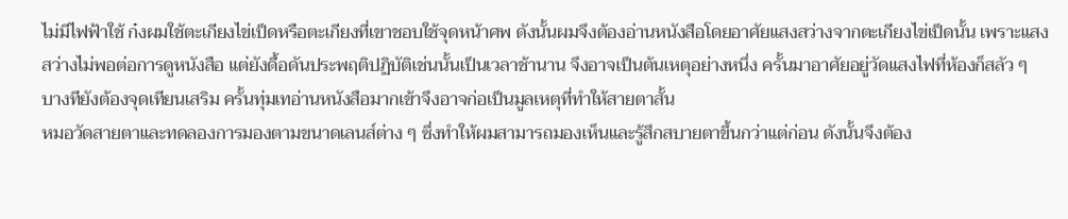ไม่มีไฟฟ้าใช้ ก๋งผมใช้ตะเกียงไข่เป็ดหรือตะเกียงที่เขาชอบใช้จุดหน้าศพ ดังนั้นผมจึงต้องอ่านหนังสือโดยอาศัยแสงสว่างจากตะเกียงไข่เป็ดนั้น เพราะแสงสว่างไม่พอต่อการดูหนังสือ แต่ยังดื้อดันประพฤติปฏิบัติเช่นนั้นเป็นเวลาช้านาน จึงอาจเป็นต้นเหตุอย่างหนึ่ง ครั้นมาอาศัยอยู่วัดแสงไฟที่ห้องก็สลัว ๆ บางทียังต้องจุดเทียนเสริม ครั้นทุ่มเทอ่านหนังสือมากเข้าจึงอาจก่อเป็นมูลเหตุที่ทำให้สายตาสั้น
หมอวัดสายตาและทดลองการมองตามขนาดเลนส์ต่าง ๆ ซึ่งทำให้ผมสามารถมองเห็นและรู้สึกสบายตาขึ้นกว่าแต่ก่อน ดังนั้นจึงต้อง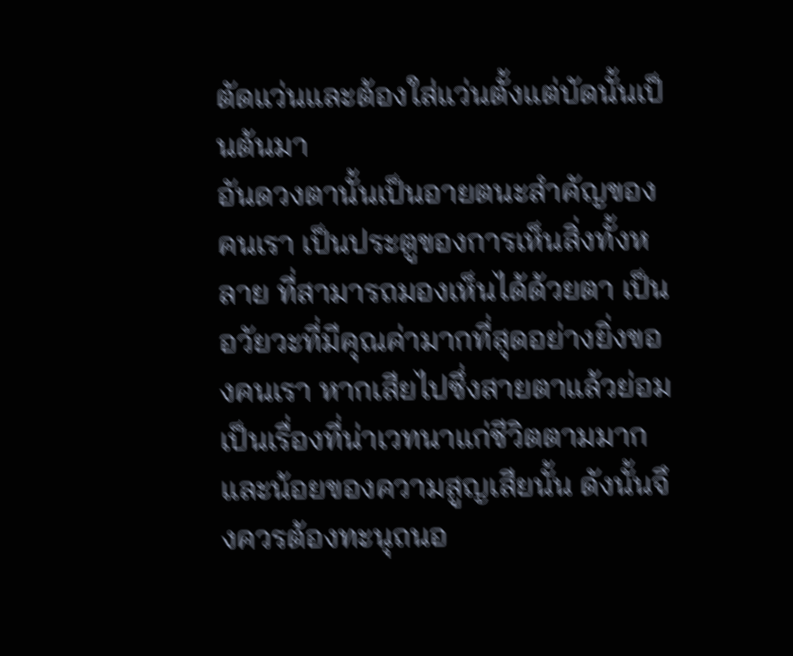ตัดแว่นและต้องใส่แว่นตั้งแต่บัดนั้นเป็นต้นมา
อันดวงตานั้นเป็นอายตนะสำคัญของคนเรา เป็นประตูของการเห็นสิ่งทั้งหลาย ที่สามารถมองเห็นได้ด้วยตา เป็นอวัยวะที่มีคุณค่ามากที่สุดอย่างยิ่งของคนเรา หากเสียไปซึ่งสายตาแล้วย่อมเป็นเรื่องที่น่าเวทนาแก่ชีวิตตามมากและน้อยของความสูญเสียนั้น ดังนั้นจึงควรต้องทะนุถนอ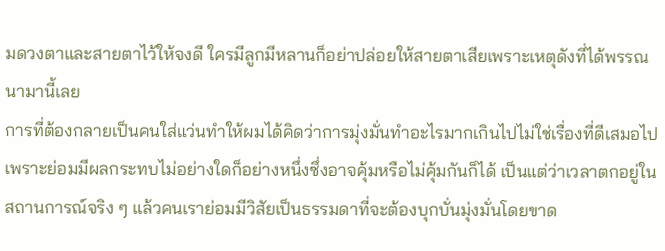มดวงตาและสายตาไว้ให้จงดี ใครมีลูกมีหลานก็อย่าปล่อยให้สายตาเสียเพราะเหตุดังที่ได้พรรณนามานี้เลย
การที่ต้องกลายเป็นคนใส่แว่นทำให้ผมได้คิดว่าการมุ่งมั่นทำอะไรมากเกินไปไม่ใช่เรื่องที่ดีเสมอไป เพราะย่อมมีผลกระทบไม่อย่างใดก็อย่างหนึ่งซึ่งอาจคุ้มหรือไม่คุ้มกันก็ได้ เป็นแต่ว่าเวลาตกอยู่ในสถานการณ์จริง ๆ แล้วคนเราย่อมมีวิสัยเป็นธรรมดาที่จะต้องบุกบั่นมุ่งมั่นโดยขาด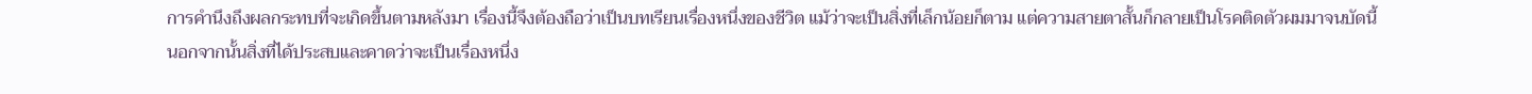การคำนึงถึงผลกระทบที่จะเกิดขึ้นตามหลังมา เรื่องนี้จึงต้องถือว่าเป็นบทเรียนเรื่องหนึ่งของชีวิต แม้ว่าจะเป็นสิ่งที่เล็กน้อยก็ตาม แต่ความสายตาสั้นก็กลายเป็นโรคติดตัวผมมาจนบัดนี้
นอกจากนั้นสิ่งที่ได้ประสบและคาดว่าจะเป็นเรื่องหนึ่ง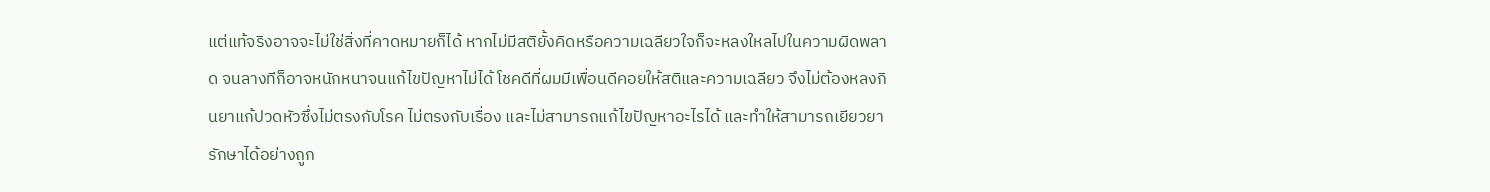แต่แท้จริงอาจจะไม่ใช่สิ่งที่คาดหมายก็ได้ หากไม่มีสติยั้งคิดหรือความเฉลียวใจก็จะหลงใหลไปในความผิดพลาด จนลางทีก็อาจหนักหนาจนแก้ไขปัญหาไม่ได้ โชคดีที่ผมมีเพื่อนดีคอยให้สติและความเฉลียว จึงไม่ต้องหลงกินยาแก้ปวดหัวซึ่งไม่ตรงกับโรค ไม่ตรงกับเรื่อง และไม่สามารถแก้ไขปัญหาอะไรได้ และทำให้สามารถเยียวยารักษาได้อย่างถูก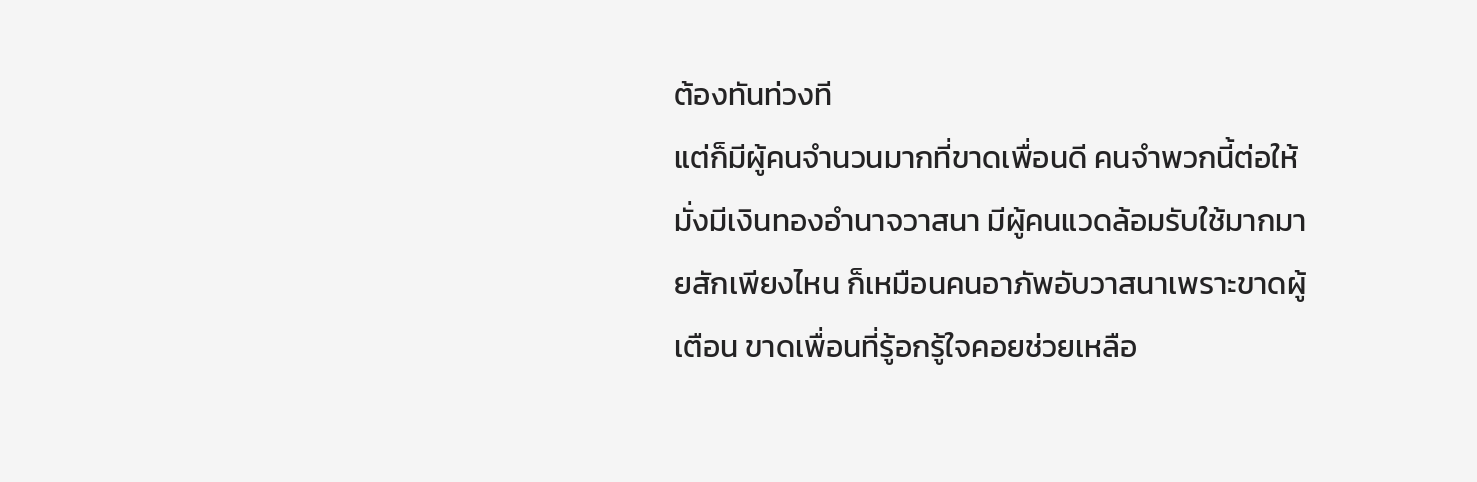ต้องทันท่วงที
แต่ก็มีผู้คนจำนวนมากที่ขาดเพื่อนดี คนจำพวกนี้ต่อให้มั่งมีเงินทองอำนาจวาสนา มีผู้คนแวดล้อมรับใช้มากมายสักเพียงไหน ก็เหมือนคนอาภัพอับวาสนาเพราะขาดผู้เตือน ขาดเพื่อนที่รู้อกรู้ใจคอยช่วยเหลือ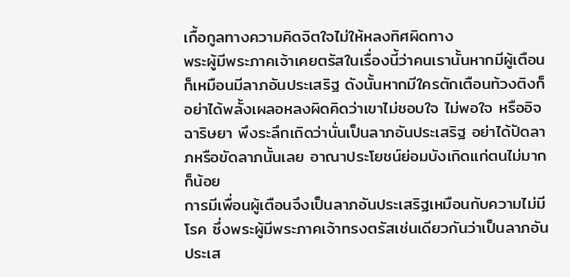เกื้อกูลทางความคิดจิตใจไม่ให้หลงทิศผิดทาง
พระผู้มีพระภาคเจ้าเคยตรัสในเรื่องนี้ว่าคนเรานั้นหากมีผู้เตือนก็เหมือนมีลาภอันประเสริฐ ดังนั้นหากมีใครตักเตือนท้วงติงก็อย่าได้พลั้งเผลอหลงผิดคิดว่าเขาไม่ชอบใจ ไม่พอใจ หรืออิจฉาริษยา พึงระลึกเถิดว่านั่นเป็นลาภอันประเสริฐ อย่าได้ปัดลาภหรือขัดลาภนั้นเลย อาณาประโยชน์ย่อมบังเกิดแก่ตนไม่มากก็น้อย
การมีเพื่อนผู้เตือนจึงเป็นลาภอันประเสริฐเหมือนกับความไม่มีโรค ซึ่งพระผู้มีพระภาคเจ้าทรงตรัสเช่นเดียวกันว่าเป็นลาภอันประเส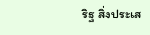ริฐ สิ่งประเส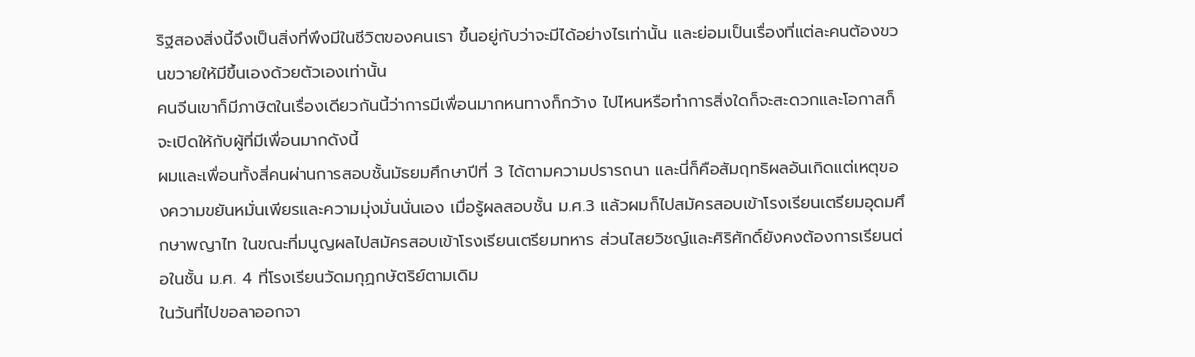ริฐสองสิ่งนี้จึงเป็นสิ่งที่พึงมีในชีวิตของคนเรา ขึ้นอยู่กับว่าจะมีได้อย่างไรเท่านั้น และย่อมเป็นเรื่องที่แต่ละคนต้องขวนขวายให้มีขึ้นเองด้วยตัวเองเท่านั้น
คนจีนเขาก็มีภาษิตในเรื่องเดียวกันนี้ว่าการมีเพื่อนมากหนทางก็กว้าง ไปไหนหรือทำการสิ่งใดก็จะสะดวกและโอกาสก็จะเปิดให้กับผู้ที่มีเพื่อนมากดังนี้
ผมและเพื่อนทั้งสี่คนผ่านการสอบชั้นมัธยมศึกษาปีที่ 3 ได้ตามความปรารถนา และนี่ก็คือสัมฤทธิผลอันเกิดแต่เหตุของความขยันหมั่นเพียรและความมุ่งมั่นนั่นเอง เมื่อรู้ผลสอบชั้น ม.ศ.3 แล้วผมก็ไปสมัครสอบเข้าโรงเรียนเตรียมอุดมศึกษาพญาไท ในขณะที่มนูญผลไปสมัครสอบเข้าโรงเรียนเตรียมทหาร ส่วนไสยวิชญ์และศิริศักดิ์ยังคงต้องการเรียนต่อในชั้น ม.ศ. 4 ที่โรงเรียนวัดมกุฏกษัตริย์ตามเดิม
ในวันที่ไปขอลาออกจา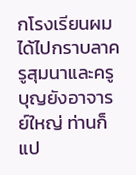กโรงเรียนผมได้ไปกราบลาครูสุมนาและครูบุญยังอาจารย์ใหญ่ ท่านก็แป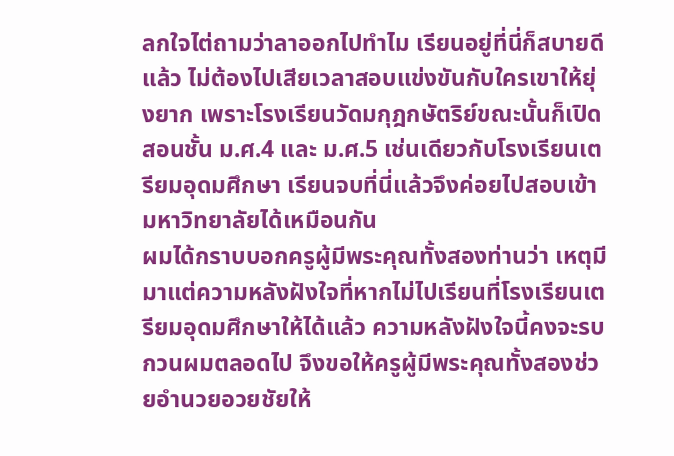ลกใจไต่ถามว่าลาออกไปทำไม เรียนอยู่ที่นี่ก็สบายดีแล้ว ไม่ต้องไปเสียเวลาสอบแข่งขันกับใครเขาให้ยุ่งยาก เพราะโรงเรียนวัดมกุฎกษัตริย์ขณะนั้นก็เปิดสอนชั้น ม.ศ.4 และ ม.ศ.5 เช่นเดียวกับโรงเรียนเตรียมอุดมศึกษา เรียนจบที่นี่แล้วจึงค่อยไปสอบเข้ามหาวิทยาลัยได้เหมือนกัน
ผมได้กราบบอกครูผู้มีพระคุณทั้งสองท่านว่า เหตุมีมาแต่ความหลังฝังใจที่หากไม่ไปเรียนที่โรงเรียนเตรียมอุดมศึกษาให้ได้แล้ว ความหลังฝังใจนี้คงจะรบกวนผมตลอดไป จึงขอให้ครูผู้มีพระคุณทั้งสองช่วยอำนวยอวยชัยให้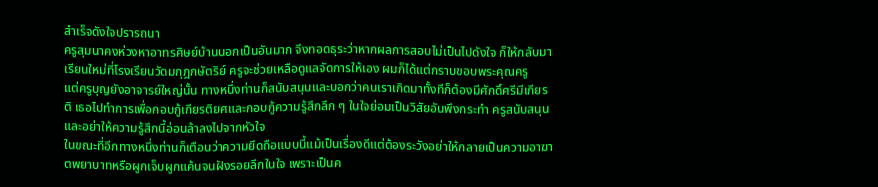สำเร็จดังใจปรารถนา
ครูสุมนาคงห่วงหาอาทรศิษย์บ้านนอกเป็นอันมาก จึงทอดธุระว่าหากผลการสอบไม่เป็นไปดังใจ ก็ให้กลับมาเรียนใหม่ที่โรงเรียนวัดมกุฎกษัตริย์ ครูจะช่วยเหลือดูแลจัดการให้เอง ผมก็ได้แต่กราบขอบพระคุณครู
แต่ครูบุญยังอาจารย์ใหญ่นั้น ทางหนึ่งท่านก็สนับสนุนและบอกว่าคนเราเกิดมาทั้งทีก็ต้องมีศักดิ์ศรีมีเกียรติ เธอไปทำการเพื่อกอบกู้เกียรติยศและกอบกู้ความรู้สึกลึก ๆ ในใจย่อมเป็นวิสัยอันพึงกระทำ ครูสนับสนุน และอย่าให้ความรู้สึกนี้อ่อนล้าลงไปจากหัวใจ
ในขณะที่อีกทางหนึ่งท่านก็เตือนว่าความยึดถือแบบนี้แม้เป็นเรื่องดีแต่ต้องระวังอย่าให้กลายเป็นความอาฆาตพยาบาทหรือผูกเจ็บผูกแค้นจนฝังรอยลึกในใจ เพราะเป็นค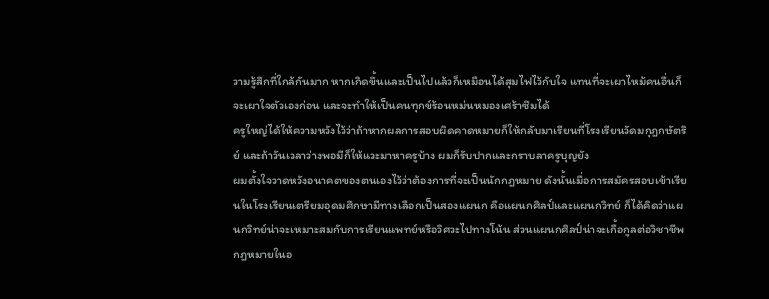วามรู้สึกที่ใกล้กันมาก หากเกิดขึ้นและเป็นไปแล้วก็เหมือนได้สุมไฟไว้กับใจ แทนที่จะเผาไหม้คนอื่นก็จะเผาใจตัวเองก่อน และจะทำให้เป็นคนทุกข์ร้อนหม่นหมองเศร้าซึมได้
ครูใหญ่ได้ให้ความหวังไว้ว่าถ้าหากผลการสอบผิดคาดหมายก็ให้กลับมาเรียนที่โรงเรียนวัดมกุฎกษัตริย์ และถ้าวันเวลาว่างพอมีก็ให้แวะมาหาครูบ้าง ผมก็รับปากและกราบลาครูบุญยัง
ผมตั้งใจวาดหวังอนาคตของตนเองไว้ว่าต้องการที่จะเป็นนักกฎหมาย ดังนั้นเมื่อการสมัครสอบเข้าเรียนในโรงเรียนเตรียมอุดมศึกษามีทางเลือกเป็นสองแผนก คือแผนกศิลป์และแผนกวิทย์ ก็ได้คิดว่าแผนกวิทย์น่าจะเหมาะสมกับการเรียนแพทย์หรือวิศวะไปทางโน้น ส่วนแผนกศิลป์น่าจะเกื้อกูลต่อวิชาชีพกฎหมายในอ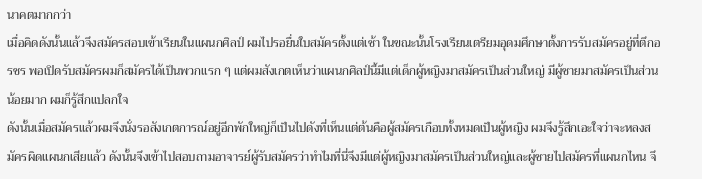นาคตมากกว่า
เมื่อคิดดังนั้นแล้วจึงสมัครสอบเข้าเรียนในแผนกศิลป์ ผมไปรอยื่นใบสมัครตั้งแต่เช้า ในขณะนั้นโรงเรียนเตรียมอุดมศึกษาตั้งการรับสมัครอยู่ที่ตึกอรชร พอเปิดรับสมัครผมก็สมัครได้เป็นพวกแรก ๆ แต่ผมสังเกตเห็นว่าแผนกศิลป์นี้มีแต่เด็กผู้หญิงมาสมัครเป็นส่วนใหญ่ มีผู้ชายมาสมัครเป็นส่วนน้อยมาก ผมก็รู้สึกแปลกใจ
ดังนั้นเมื่อสมัครแล้วผมจึงนั่งรอสังเกตการณ์อยู่อีกพักใหญ่ก็เป็นไปดังที่เห็นแต่ต้นคือผู้สมัครเกือบทั้งหมดเป็นผู้หญิง ผมจึงรู้สึกเอะใจว่าจะหลงสมัครผิดแผนกเสียแล้ว ดังนั้นจึงเข้าไปสอบถามอาจารย์ผู้รับสมัครว่าทำไมที่นี่จึงมีแต่ผู้หญิงมาสมัครเป็นส่วนใหญ่และผู้ชายไปสมัครที่แผนกไหน จึ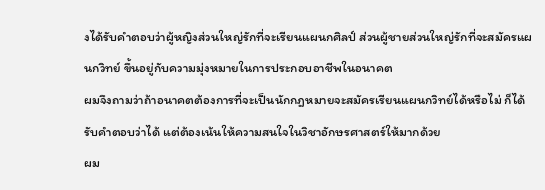งได้รับคำตอบว่าผู้หญิงส่วนใหญ่รักที่จะเรียนแผนกศิลป์ ส่วนผู้ชายส่วนใหญ่รักที่จะสมัครแผนกวิทย์ ขึ้นอยู่กับความมุ่งหมายในการประกอบอาชีพในอนาคต
ผมจึงถามว่าถ้าอนาคตต้องการที่จะเป็นนักกฎหมายจะสมัครเรียนแผนกวิทย์ได้หรือไม่ ก็ได้รับคำตอบว่าได้ แต่ต้องเน้นให้ความสนใจในวิชาอักษรศาสตร์ให้มากด้วย
ผม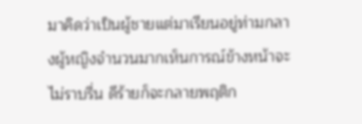มาคิดว่าเป็นผู้ชายแต่มาเรียนอยู่ท่ามกลางผู้หญิงจำนวนมากเห็นการณ์ข้างหน้าจะไม่ราบรื่น ดีร้ายก็จะกลายพฤติก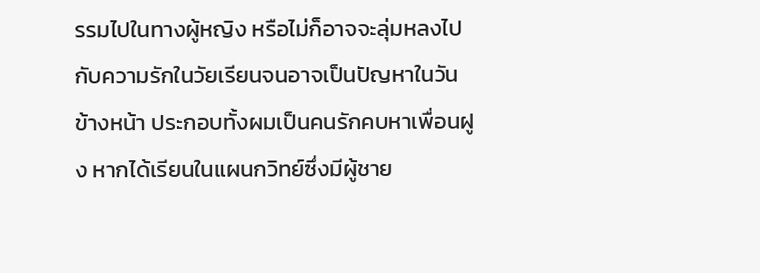รรมไปในทางผู้หญิง หรือไม่ก็อาจจะลุ่มหลงไปกับความรักในวัยเรียนจนอาจเป็นปัญหาในวันข้างหน้า ประกอบทั้งผมเป็นคนรักคบหาเพื่อนฝูง หากได้เรียนในแผนกวิทย์ซึ่งมีผู้ชาย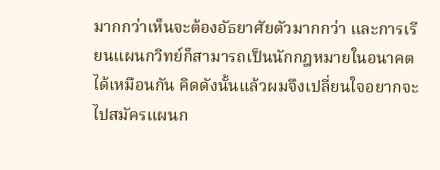มากกว่าเห็นจะต้องอัธยาศัยตัวมากกว่า และการเรียนแผนกวิทย์ก็สามารถเป็นนักกฎหมายในอนาคตได้เหมือนกัน คิดดังนั้นแล้วผมจึงเปลี่ยนใจอยากจะไปสมัครแผนก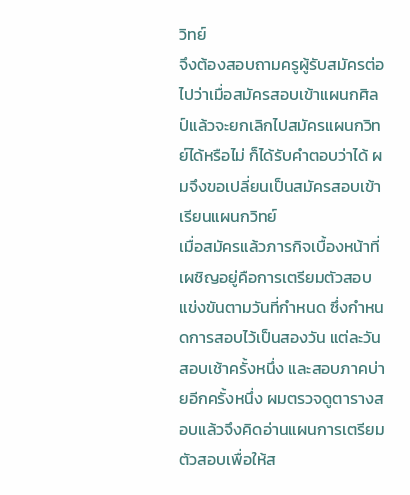วิทย์
จึงต้องสอบถามครูผู้รับสมัครต่อไปว่าเมื่อสมัครสอบเข้าแผนกศิลป์แล้วจะยกเลิกไปสมัครแผนกวิทย์ได้หรือไม่ ก็ได้รับคำตอบว่าได้ ผมจึงขอเปลี่ยนเป็นสมัครสอบเข้าเรียนแผนกวิทย์
เมื่อสมัครแล้วภารกิจเบื้องหน้าที่เผชิญอยู่คือการเตรียมตัวสอบแข่งขันตามวันที่กำหนด ซึ่งกำหนดการสอบไว้เป็นสองวัน แต่ละวันสอบเช้าครั้งหนึ่ง และสอบภาคบ่ายอีกครั้งหนึ่ง ผมตรวจดูตารางสอบแล้วจึงคิดอ่านแผนการเตรียมตัวสอบเพื่อให้ส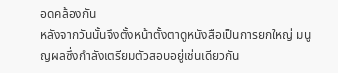อดคล้องกัน
หลังจากวันนั้นจึงตั้งหน้าตั้งตาดูหนังสือเป็นการยกใหญ่ มนูญผลซึ่งกำลังเตรียมตัวสอบอยู่เช่นเดียวกัน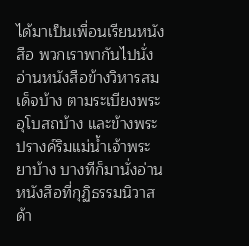ได้มาเป็นเพื่อนเรียนหนังสือ พวกเราพากันไปนั่งอ่านหนังสือข้างวิหารสมเด็จบ้าง ตามระเบียงพระอุโบสถบ้าง และข้างพระปรางค์ริมแม่น้ำเจ้าพระยาบ้าง บางทีก็มานั่งอ่านหนังสือที่กุฏิธรรมนิวาสด้า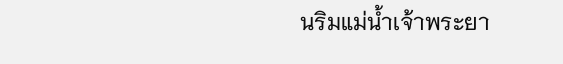นริมแม่น้ำเจ้าพระยา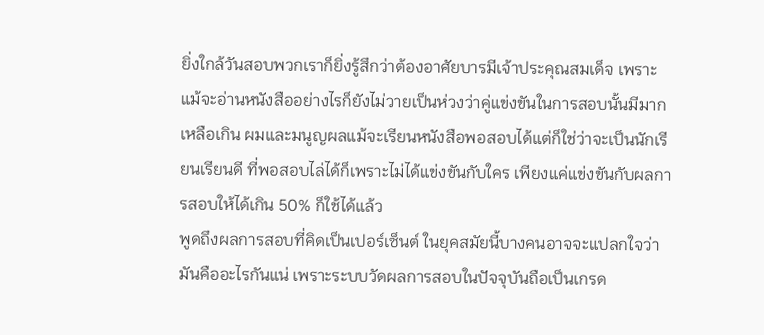ยิ่งใกล้วันสอบพวกเราก็ยิ่งรู้สึกว่าต้องอาศัยบารมีเจ้าประคุณสมเด็จ เพราะแม้จะอ่านหนังสืออย่างไรก็ยังไม่วายเป็นห่วงว่าคู่แข่งขันในการสอบนั้นมีมากเหลือเกิน ผมและมนูญผลแม้จะเรียนหนังสือพอสอบได้แต่ก็ใช่ว่าจะเป็นนักเรียนเรียนดี ที่พอสอบไล่ได้ก็เพราะไม่ได้แข่งขันกับใคร เพียงแค่แข่งขันกับผลการสอบให้ได้เกิน 50% ก็ใช้ได้แล้ว
พูดถึงผลการสอบที่คิดเป็นเปอร์เซ็นต์ ในยุคสมัยนี้บางคนอาจจะแปลกใจว่ามันคืออะไรกันแน่ เพราะระบบวัดผลการสอบในปัจจุบันถือเป็นเกรด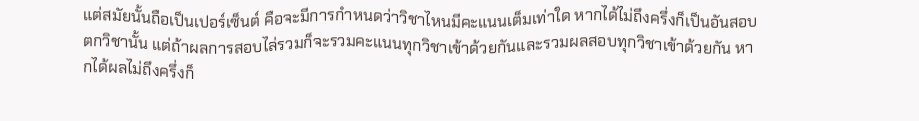แต่สมัยนั้นถือเป็นเปอร์เซ็นต์ คือจะมีการกำหนดว่าวิชาไหนมีคะแนนเต็มเท่าใด หากได้ไม่ถึงครึ่งก็เป็นอันสอบตกวิชานั้น แต่ถ้าผลการสอบไล่รวมก็จะรวมคะแนนทุกวิชาเข้าด้วยกันและรวมผลสอบทุกวิชาเข้าด้วยกัน หากได้ผลไม่ถึงครึ่งก็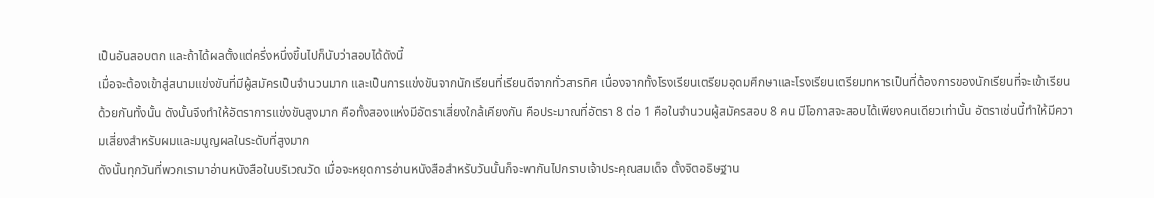เป็นอันสอบตก และถ้าได้ผลตั้งแต่ครึ่งหนึ่งขึ้นไปก็นับว่าสอบได้ดังนี้
เมื่อจะต้องเข้าสู่สนามแข่งขันที่มีผู้สมัครเป็นจำนวนมาก และเป็นการแข่งขันจากนักเรียนที่เรียนดีจากทั่วสารทิศ เนื่องจากทั้งโรงเรียนเตรียมอุดมศึกษาและโรงเรียนเตรียมทหารเป็นที่ต้องการของนักเรียนที่จะเข้าเรียนด้วยกันทั้งนั้น ดังนั้นจึงทำให้อัตราการแข่งขันสูงมาก คือทั้งสองแห่งมีอัตราเสี่ยงใกล้เคียงกัน คือประมาณที่อัตรา 8 ต่อ 1 คือในจำนวนผู้สมัครสอบ 8 คน มีโอกาสจะสอบได้เพียงคนเดียวเท่านั้น อัตราเช่นนี้ทำให้มีความเสี่ยงสำหรับผมและมนูญผลในระดับที่สูงมาก
ดังนั้นทุกวันที่พวกเรามาอ่านหนังสือในบริเวณวัด เมื่อจะหยุดการอ่านหนังสือสำหรับวันนั้นก็จะพากันไปกราบเจ้าประคุณสมเด็จ ตั้งจิตอธิษฐาน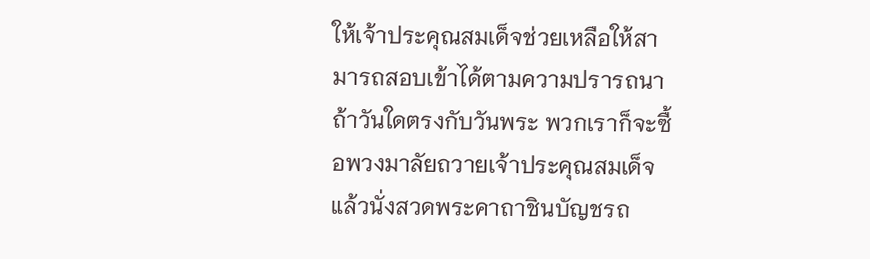ให้เจ้าประคุณสมเด็จช่วยเหลือให้สามารถสอบเข้าได้ตามความปรารถนา
ถ้าวันใดตรงกับวันพระ พวกเราก็จะซื้อพวงมาลัยถวายเจ้าประคุณสมเด็จ แล้วนั่งสวดพระคาถาชินบัญชรถ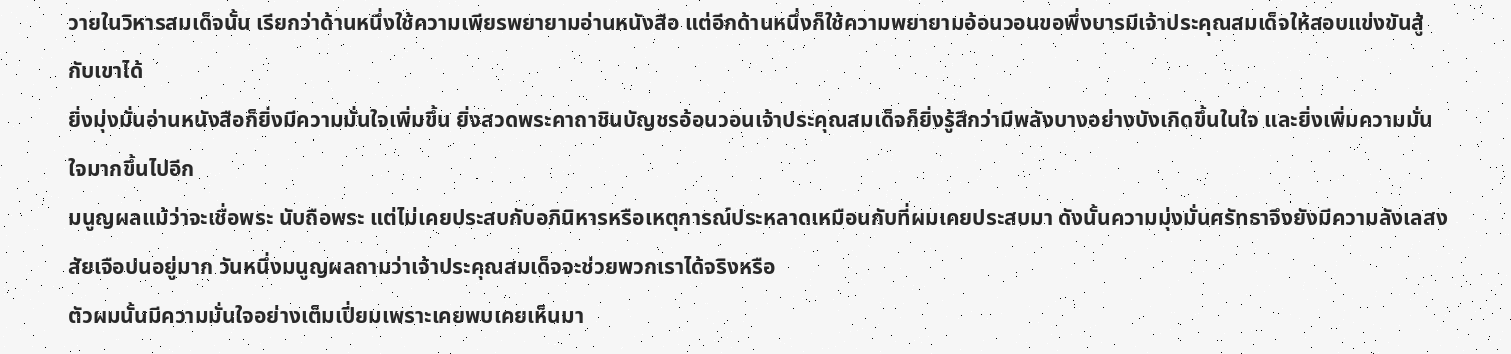วายในวิหารสมเด็จนั้น เรียกว่าด้านหนึ่งใช้ความเพียรพยายามอ่านหนังสือ แต่อีกด้านหนึ่งก็ใช้ความพยายามอ้อนวอนขอพึ่งบารมีเจ้าประคุณสมเด็จให้สอบแข่งขันสู้กับเขาได้
ยิ่งมุ่งมั่นอ่านหนังสือก็ยิ่งมีความมั่นใจเพิ่มขึ้น ยิ่งสวดพระคาถาชินบัญชรอ้อนวอนเจ้าประคุณสมเด็จก็ยิ่งรู้สึกว่ามีพลังบางอย่างบังเกิดขึ้นในใจ และยิ่งเพิ่มความมั่นใจมากขึ้นไปอีก
มนูญผลแม้ว่าจะเชื่อพระ นับถือพระ แต่ไม่เคยประสบกับอภินิหารหรือเหตุการณ์ประหลาดเหมือนกับที่ผมเคยประสบมา ดังนั้นความมุ่งมั่นศรัทธาจึงยังมีความลังเลสงสัยเจือปนอยู่มาก วันหนึ่งมนูญผลถามว่าเจ้าประคุณสมเด็จจะช่วยพวกเราได้จริงหรือ
ตัวผมนั้นมีความมั่นใจอย่างเต็มเปี่ยมเพราะเคยพบเคยเห็นมา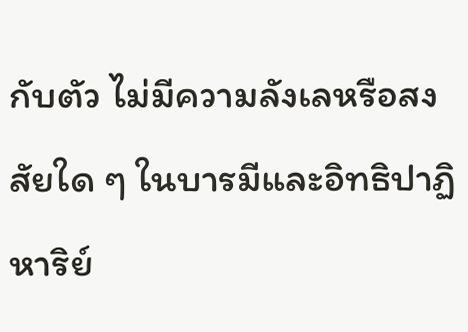กับตัว ไม่มีความลังเลหรือสงสัยใด ๆ ในบารมีและอิทธิปาฏิหาริย์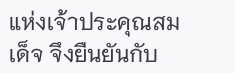แห่งเจ้าประคุณสมเด็จ จึงยืนยันกับ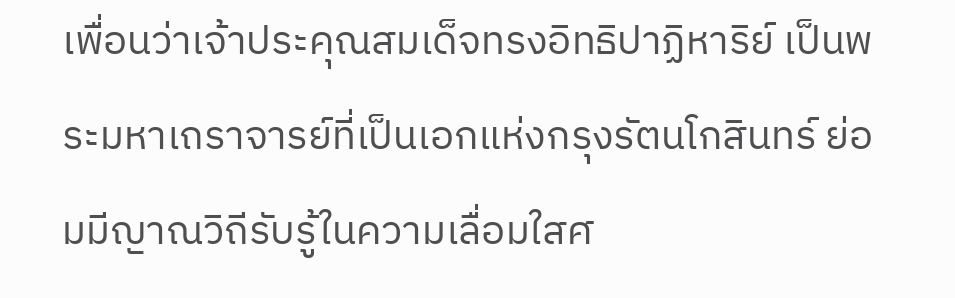เพื่อนว่าเจ้าประคุณสมเด็จทรงอิทธิปาฏิหาริย์ เป็นพระมหาเถราจารย์ที่เป็นเอกแห่งกรุงรัตนโกสินทร์ ย่อมมีญาณวิถีรับรู้ในความเลื่อมใสศ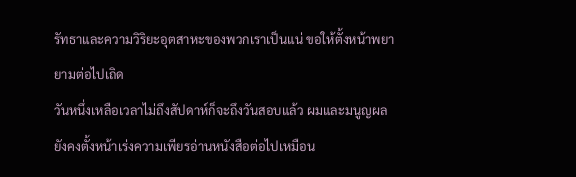รัทธาและความวิริยะอุตสาหะของพวกเราเป็นแน่ ขอให้ตั้งหน้าพยายามต่อไปเถิด
วันหนึ่งเหลือเวลาไม่ถึงสัปดาห์ก็จะถึงวันสอบแล้ว ผมและมนูญผลยังคงตั้งหน้าเร่งความเพียรอ่านหนังสือต่อไปเหมือน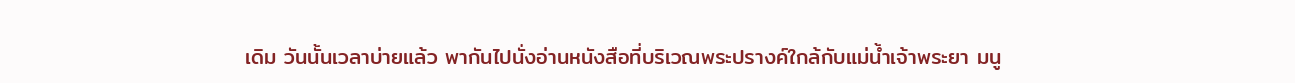เดิม วันนั้นเวลาบ่ายแล้ว พากันไปนั่งอ่านหนังสือที่บริเวณพระปรางค์ใกล้กับแม่น้ำเจ้าพระยา มนู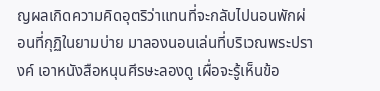ญผลเกิดความคิดอุตริว่าแทนที่จะกลับไปนอนพักผ่อนที่กุฏิในยามบ่าย มาลองนอนเล่นที่บริเวณพระปรางค์ เอาหนังสือหนุนศีรษะลองดู เผื่อจะรู้เห็นข้อ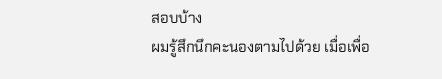สอบบ้าง
ผมรู้สึกนึกคะนองตามไปด้วย เมื่อเพื่อ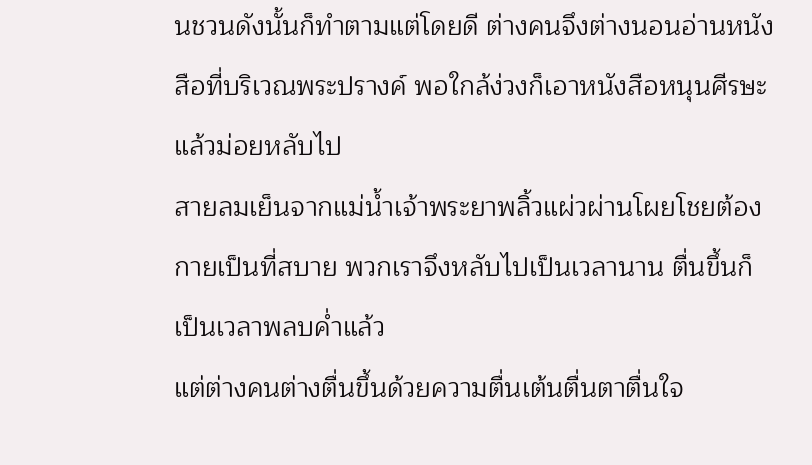นชวนดังนั้นก็ทำตามแต่โดยดี ต่างคนจึงต่างนอนอ่านหนังสือที่บริเวณพระปรางค์ พอใกล้ง่วงก็เอาหนังสือหนุนศีรษะแล้วม่อยหลับไป
สายลมเย็นจากแม่น้ำเจ้าพระยาพลิ้วแผ่วผ่านโผยโชยต้องกายเป็นที่สบาย พวกเราจึงหลับไปเป็นเวลานาน ตื่นขึ้นก็เป็นเวลาพลบค่ำแล้ว
แต่ต่างคนต่างตื่นขึ้นด้วยความตื่นเต้นตื่นตาตื่นใจ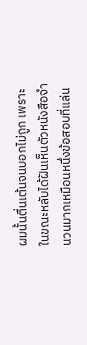ผมนั้นตื่นเต้นจนบอกไม่ถูก เพราะในขณะหลับได้ฝันเห็นตัวหนังสือจำนวนมากเหมือนหนึ่งข้อสอบที่แล่น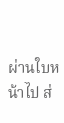ผ่านใบหน้าไป ส่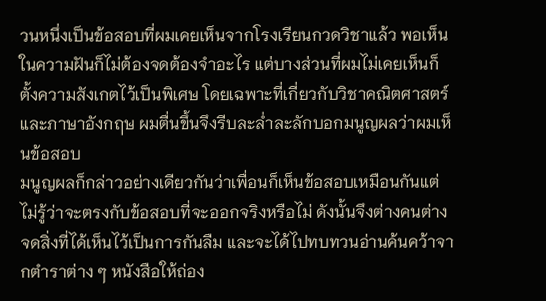วนหนึ่งเป็นข้อสอบที่ผมเคยเห็นจากโรงเรียนกวดวิชาแล้ว พอเห็นในความฝันก็ไม่ต้องจดต้องจำอะไร แต่บางส่วนที่ผมไม่เคยเห็นก็ตั้งความสังเกตไว้เป็นพิเศษ โดยเฉพาะที่เกี่ยวกับวิชาคณิตศาสตร์และภาษาอังกฤษ ผมตื่นขึ้นจึงรีบละล่ำละลักบอกมนูญผลว่าผมเห็นข้อสอบ
มนูญผลก็กล่าวอย่างเดียวกันว่าเพื่อนก็เห็นข้อสอบเหมือนกันแต่ไม่รู้ว่าจะตรงกับข้อสอบที่จะออกจริงหรือไม่ ดังนั้นจึงต่างคนต่างจดสิ่งที่ได้เห็นไว้เป็นการกันลืม และจะได้ไปทบทวนอ่านค้นคว้าจากตำราต่าง ๆ หนังสือให้ถ่อง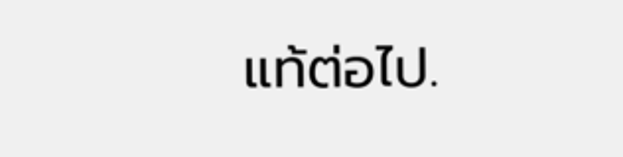แท้ต่อไป.